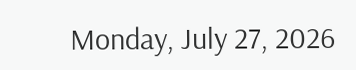Monday, July 27, 2026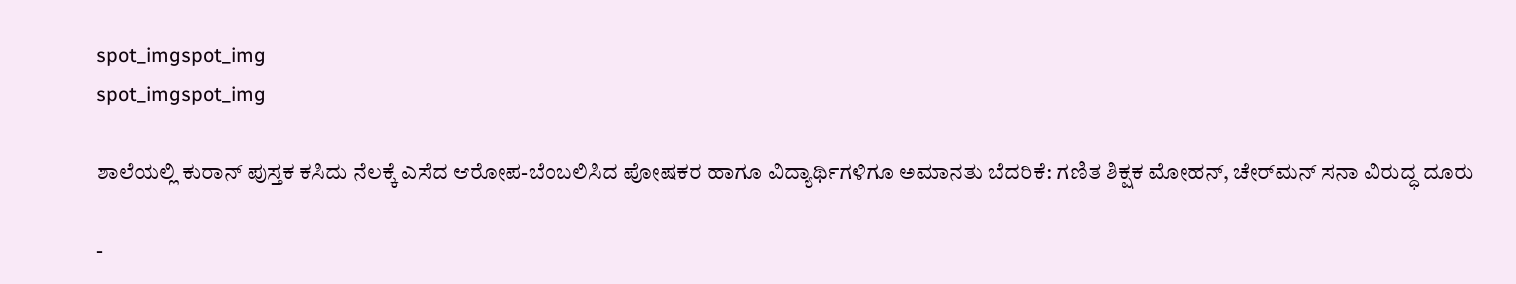spot_imgspot_img
spot_imgspot_img

ಶಾಲೆಯಲ್ಲಿ ಕುರಾನ್ ಪುಸ್ತಕ ಕಸಿದು ನೆಲಕ್ಕೆ ಎಸೆದ ಆರೋಪ-ಬೆಂಬಲಿಸಿದ ಪೋಷಕರ ಹಾಗೂ ವಿದ್ಯಾರ್ಥಿಗಳಿಗೂ ಅಮಾನತು ಬೆದರಿಕೆ: ಗಣಿತ ಶಿಕ್ಷಕ ಮೋಹನ್, ಚೇರ್‌ಮನ್ ಸನಾ ವಿರುದ್ಧ ದೂರು

-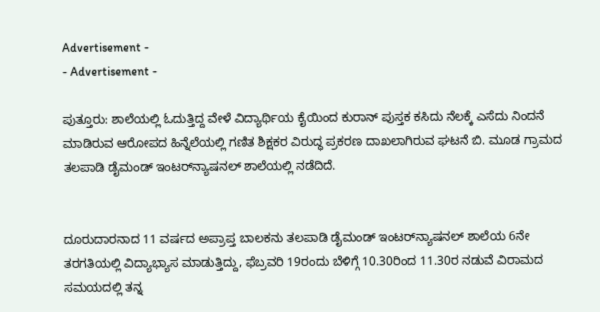Advertisement -
- Advertisement -

ಪುತ್ತೂರು: ಶಾಲೆಯಲ್ಲಿ ಓದುತ್ತಿದ್ದ ವೇಳೆ ವಿದ್ಯಾರ್ಥಿಯ ಕೈಯಿಂದ ಕುರಾನ್ ಪುಸ್ತಕ ಕಸಿದು ನೆಲಕ್ಕೆ ಎಸೆದು ನಿಂದನೆ ಮಾಡಿರುವ ಆರೋಪದ ಹಿನ್ನೆಲೆಯಲ್ಲಿ ಗಣಿತ ಶಿಕ್ಷಕರ ವಿರುದ್ಧ ಪ್ರಕರಣ ದಾಖಲಾಗಿರುವ ಘಟನೆ ಬಿ. ಮೂಡ ಗ್ರಾಮದ ತಲಪಾಡಿ ಡೈಮಂಡ್ ಇಂಟರ್‌ನ್ಯಾಷನಲ್ ಶಾಲೆಯಲ್ಲಿ ನಡೆದಿದೆ.


ದೂರುದಾರನಾದ 11 ವರ್ಷದ ಅಪ್ರಾಪ್ತ ಬಾಲಕನು ತಲಪಾಡಿ ಡೈಮಂಡ್ ಇಂಟರ್‌ನ್ಯಾಷನಲ್ ಶಾಲೆಯ 6ನೇ ತರಗತಿಯಲ್ಲಿ ವಿದ್ಯಾಭ್ಯಾಸ ಮಾಡುತ್ತಿದ್ದು, ಫೆಬ್ರವರಿ 19ರಂದು ಬೆಳಿಗ್ಗೆ 10.30ರಿಂದ 11.30ರ ನಡುವೆ ವಿರಾಮದ ಸಮಯದಲ್ಲಿ ತನ್ನ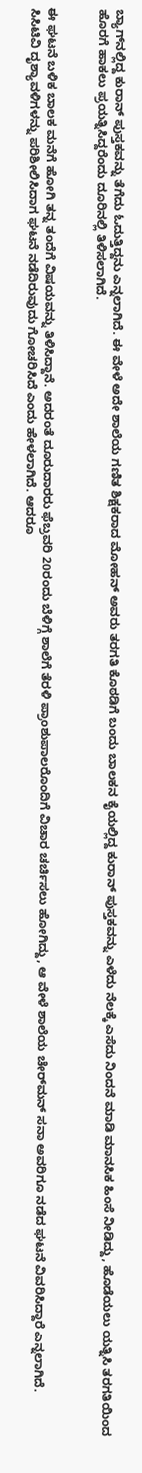ಬ್ಯಾಗ್‌ನಲ್ಲಿದ್ದ ಕುರಾನ್ ಪುಸ್ತಕವನ್ನು ತೆಗೆದು ಓದುತ್ತಿದ್ದನು ಎನ್ನಲಾಗಿದೆ. ಈ ವೇಳೆ ಅದೇ ಶಾಲೆಯ ಗಣಿತ ಶಿಕ್ಷಕರಾದ ಮೋಹನ್ ಅವರು ತರಗತಿ ಕೊಠಡಿಗೆ ಬಂದು ಬಾಲಕನ ಕೈಯಲ್ಲಿದ್ದ ಕುರಾನ್ ಪುಸ್ತಕವನ್ನು ಎಳೆದು ನೆಲಕ್ಕೆ ಎಸೆದು ನಿಂದನೆ ಮಾಡಿ ಮಾನಸಿಕ ಹಿಂಸೆ ನೀಡಿದ್ದು, ಹೊಡೆಯಲು ಯತ್ನಿಸಿ ತರಗತಿಯಿಂದ ಹೊರಗೆ ಹಾಕಲು ಪ್ರಯತ್ನಿಸಿದ್ದರೆಂದು ದೂರಿನಲ್ಲಿ ತಿಳಿಸಲಾಗಿದೆ.


ಈ ಘಟನೆ ಬಳಿಕ ಬಾಲಕ ಮನೆಗೆ ಹೋಗಿ ತನ್ನ ತಂದೆಗೆ ವಿಷಯವನ್ನು ತಿಳಿಸಿದ್ದಾನೆ. ಅದರಂತೆ ದೂರುದಾರರು ಫೆಬ್ರವರಿ 20ರಂದು ಬೆಳಿಗ್ಗೆ ಶಾಲೆಗೆ ತೆರಳಿ ಪ್ರಾಂಶುಪಾಲರೊಂದಿಗೆ ವಿಚಾರ ಚರ್ಚಿಸಲು ಹೋಗಿದ್ದು, ಆ ವೇಳೆ ಶಾಲೆಯ ಚೇರ್‌ಮನ್ ಸನಾ ಅವರಿಗೂ ನಡೆದ ಘಟನೆ ವಿವರಿಸಿದ್ದಾರೆ ಎನ್ನಲಾಗಿದೆ.
ಸಿಸಿಟಿವಿ ದೃಶ್ಯಾವಳಿಗಳನ್ನು ಪರಿಶೀಲಿಸಿದಾಗ ಘಟನೆ ನಡೆದಿರುವುದು ಗೋಚರಿಸಿದೆ ಎಂದು ಹೇಳಲಾಗಿದೆ. ಆದರೂ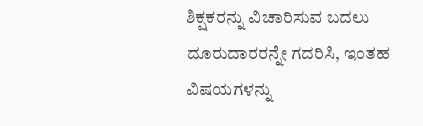ಶಿಕ್ಷಕರನ್ನು ವಿಚಾರಿಸುವ ಬದಲು ದೂರುದಾರರನ್ನೇ ಗದರಿಸಿ, ಇಂತಹ ವಿಷಯಗಳನ್ನು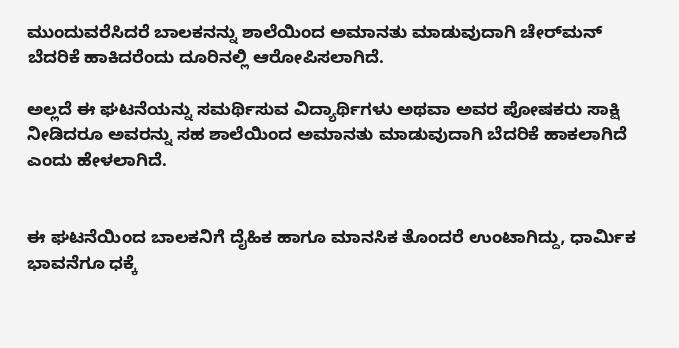ಮುಂದುವರೆಸಿದರೆ ಬಾಲಕನನ್ನು ಶಾಲೆಯಿಂದ ಅಮಾನತು ಮಾಡುವುದಾಗಿ ಚೇರ್‌ಮನ್ ಬೆದರಿಕೆ ಹಾಕಿದರೆಂದು ದೂರಿನಲ್ಲಿ ಆರೋಪಿಸಲಾಗಿದೆ.

ಅಲ್ಲದೆ ಈ ಘಟನೆಯನ್ನು ಸಮರ್ಥಿಸುವ ವಿದ್ಯಾರ್ಥಿಗಳು ಅಥವಾ ಅವರ ಪೋಷಕರು ಸಾಕ್ಷಿ ನೀಡಿದರೂ ಅವರನ್ನು ಸಹ ಶಾಲೆಯಿಂದ ಅಮಾನತು ಮಾಡುವುದಾಗಿ ಬೆದರಿಕೆ ಹಾಕಲಾಗಿದೆ ಎಂದು ಹೇಳಲಾಗಿದೆ.


ಈ ಘಟನೆಯಿಂದ ಬಾಲಕನಿಗೆ ದೈಹಿಕ ಹಾಗೂ ಮಾನಸಿಕ ತೊಂದರೆ ಉಂಟಾಗಿದ್ದು, ಧಾರ್ಮಿಕ ಭಾವನೆಗೂ ಧಕ್ಕೆ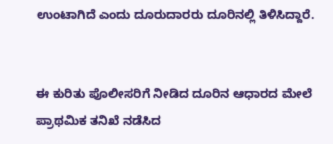ಉಂಟಾಗಿದೆ ಎಂದು ದೂರುದಾರರು ದೂರಿನಲ್ಲಿ ತಿಳಿಸಿದ್ದಾರೆ.


ಈ ಕುರಿತು ಪೊಲೀಸರಿಗೆ ನೀಡಿದ ದೂರಿನ ಆಧಾರದ ಮೇಲೆ ಪ್ರಾಥಮಿಕ ತನಿಖೆ ನಡೆಸಿದ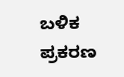ಬಳಿಕ ಪ್ರಕರಣ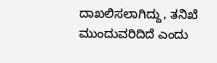ದಾಖಲಿಸಲಾಗಿದ್ದು, ತನಿಖೆ ಮುಂದುವರಿದಿದೆ ಎಂದು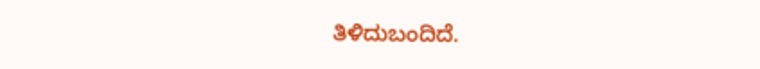ತಿಳಿದುಬಂದಿದೆ.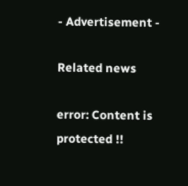- Advertisement -

Related news

error: Content is protected !!